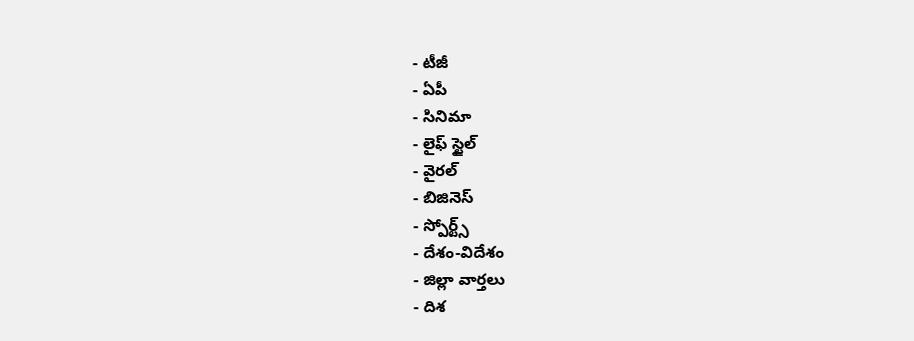- టీజీ
- ఏపీ
- సినిమా
- లైఫ్ స్టైల్
- వైరల్
- బిజినెస్
- స్పోర్ట్స్
- దేశం-విదేశం
- జిల్లా వార్తలు
- దిశ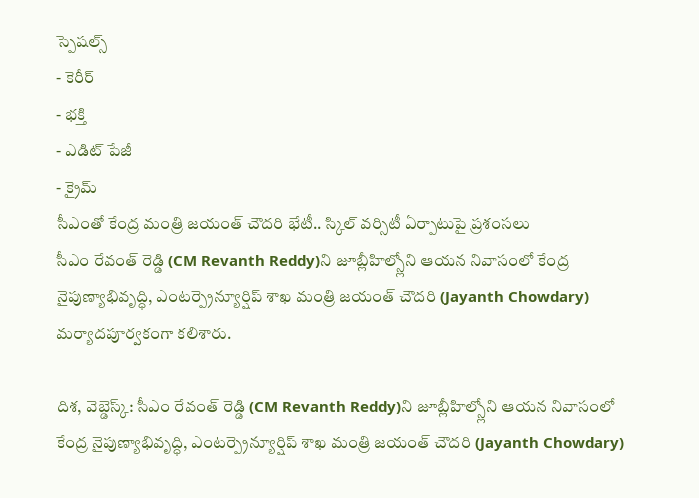స్పెషల్స్
- కెరీర్
- భక్తి
- ఎడిట్ పేజీ
- క్రైమ్
సీఎంతో కేంద్ర మంత్రి జయంత్ చౌదరి భేటీ.. స్కిల్ వర్సిటీ ఏర్పాటుపై ప్రశంసలు
సీఎం రేవంత్ రెడ్డి (CM Revanth Reddy)ని జూబ్లీహిల్స్లోని ఆయన నివాసంలో కేంద్ర నైపుణ్యాభివృద్ధి, ఎంటర్ప్రెన్యూర్షిప్ శాఖ మంత్రి జయంత్ చౌదరి (Jayanth Chowdary) మర్యాదపూర్వకంగా కలిశారు.

దిశ, వెబ్డెస్క్: సీఎం రేవంత్ రెడ్డి (CM Revanth Reddy)ని జూబ్లీహిల్స్లోని ఆయన నివాసంలో కేంద్ర నైపుణ్యాభివృద్ధి, ఎంటర్ప్రెన్యూర్షిప్ శాఖ మంత్రి జయంత్ చౌదరి (Jayanth Chowdary)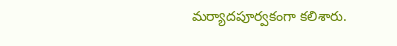మర్యాదపూర్వకంగా కలిశారు.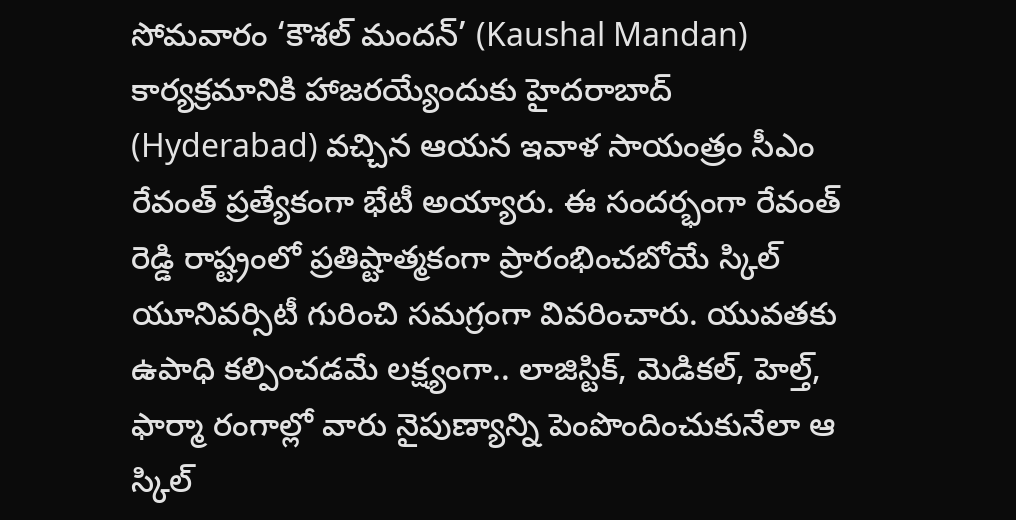సోమవారం ‘కౌశల్ మందన్’ (Kaushal Mandan) కార్యక్రమానికి హాజరయ్యేందుకు హైదరాబాద్ (Hyderabad) వచ్చిన ఆయన ఇవాళ సాయంత్రం సీఎం రేవంత్ ప్రత్యేకంగా భేటీ అయ్యారు. ఈ సందర్భంగా రేవంత్ రెడ్డి రాష్ట్రంలో ప్రతిష్టాత్మకంగా ప్రారంభించబోయే స్కిల్ యూనివర్సిటీ గురించి సమగ్రంగా వివరించారు. యువతకు ఉపాధి కల్పించడమే లక్ష్యంగా.. లాజిస్టిక్, మెడికల్, హెల్త్, ఫార్మా రంగాల్లో వారు నైపుణ్యాన్ని పెంపొందించుకునేలా ఆ స్కిల్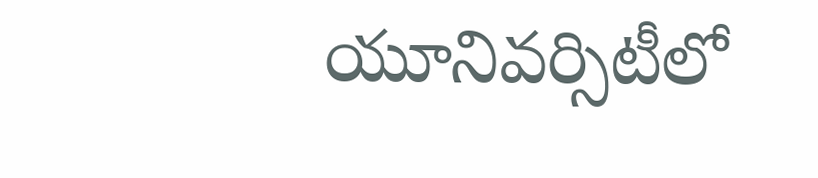యూనివర్సిటీలో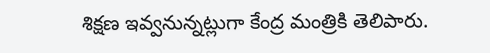శిక్షణ ఇవ్వనున్నట్లుగా కేంద్ర మంత్రికి తెలిపారు.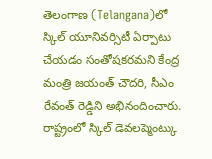తెలంగాణ (Telangana)లో స్కిల్ యూనివర్సిటీ ఏర్పాటు చేయడం సంతోషకరమని కేంద్ర మంత్రి జయంత్ చౌదరి, సీఎం రేవంత్ రెడ్డిని అభినందించారు. రాష్ట్రంలో స్కిల్ డెవలప్మెంట్కు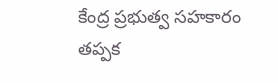కేంద్ర ప్రభుత్వ సహకారం తప్పక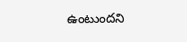ఉంటుందని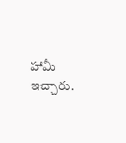హామీ ఇచ్చారు.